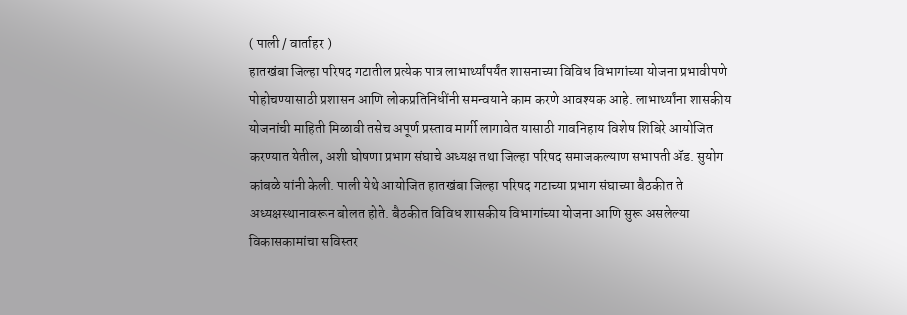( पाली / वार्ताहर )
हातखंबा जिल्हा परिषद गटातील प्रत्येक पात्र लाभार्थ्यांपर्यंत शासनाच्या विविध विभागांच्या योजना प्रभावीपणे पोहोचण्यासाठी प्रशासन आणि लोकप्रतिनिधींनी समन्वयाने काम करणे आवश्यक आहे. लाभार्थ्यांना शासकीय योजनांची माहिती मिळावी तसेच अपूर्ण प्रस्ताव मार्गी लागावेत यासाठी गावनिहाय विशेष शिबिरे आयोजित करण्यात येतील, अशी घोषणा प्रभाग संघाचे अध्यक्ष तथा जिल्हा परिषद समाजकल्याण सभापती ॲड. सुयोग कांबळे यांनी केली. पाली येथे आयोजित हातखंबा जिल्हा परिषद गटाच्या प्रभाग संघाच्या बैठकीत ते अध्यक्षस्थानावरून बोलत होते. बैठकीत विविध शासकीय विभागांच्या योजना आणि सुरू असलेल्या विकासकामांचा सविस्तर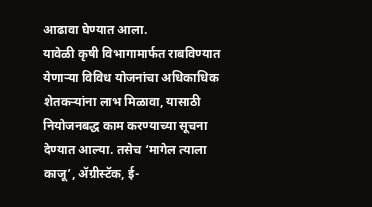आढावा घेण्यात आला.
यावेळी कृषी विभागामार्फत राबविण्यात येणाऱ्या विविध योजनांचा अधिकाधिक शेतकऱ्यांना लाभ मिळावा, यासाठी नियोजनबद्ध काम करण्याच्या सूचना देण्यात आल्या. तसेच ‘मागेल त्याला काजू’, ॲग्रीस्टॅक, ई-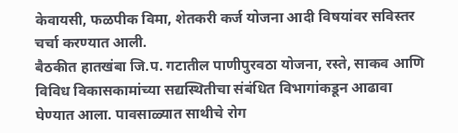केवायसी, फळपीक विमा, शेतकरी कर्ज योजना आदी विषयांवर सविस्तर चर्चा करण्यात आली.
बैठकीत हातखंबा जि.प. गटातील पाणीपुरवठा योजना, रस्ते, साकव आणि विविध विकासकामांच्या सद्यस्थितीचा संबंधित विभागांकडून आढावा घेण्यात आला. पावसाळ्यात साथीचे रोग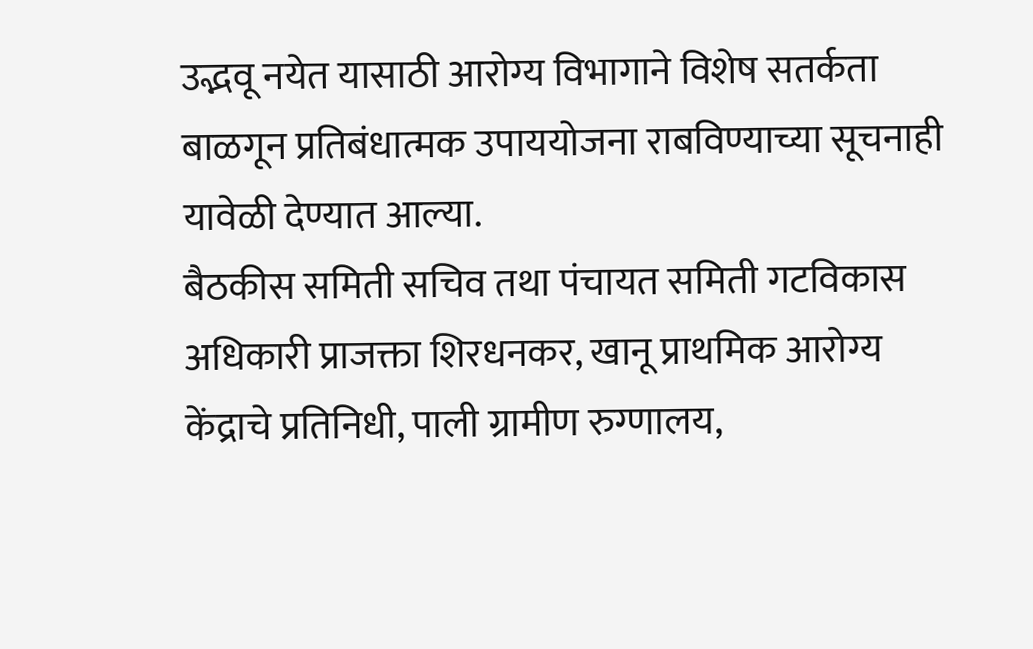उद्भवू नयेत यासाठी आरोग्य विभागाने विशेष सतर्कता बाळगून प्रतिबंधात्मक उपाययोजना राबविण्याच्या सूचनाही यावेळी देण्यात आल्या.
बैठकीस समिती सचिव तथा पंचायत समिती गटविकास अधिकारी प्राजक्ता शिरधनकर, खानू प्राथमिक आरोग्य केंद्राचे प्रतिनिधी, पाली ग्रामीण रुग्णालय,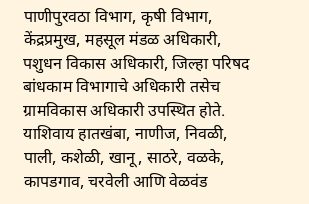पाणीपुरवठा विभाग, कृषी विभाग, केंद्रप्रमुख, महसूल मंडळ अधिकारी, पशुधन विकास अधिकारी, जिल्हा परिषद बांधकाम विभागाचे अधिकारी तसेच ग्रामविकास अधिकारी उपस्थित होते.
याशिवाय हातखंबा, नाणीज, निवळी, पाली, कशेळी, खानू, साठरे, वळके, कापडगाव, चरवेली आणि वेळवंड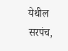येथील सरपंच,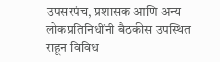उपसरपंच, प्रशासक आणि अन्य लोकप्रतिनिधींनी बैठकीस उपस्थित राहून विविध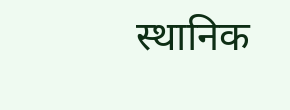स्थानिक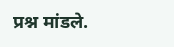प्रश्न मांडले.